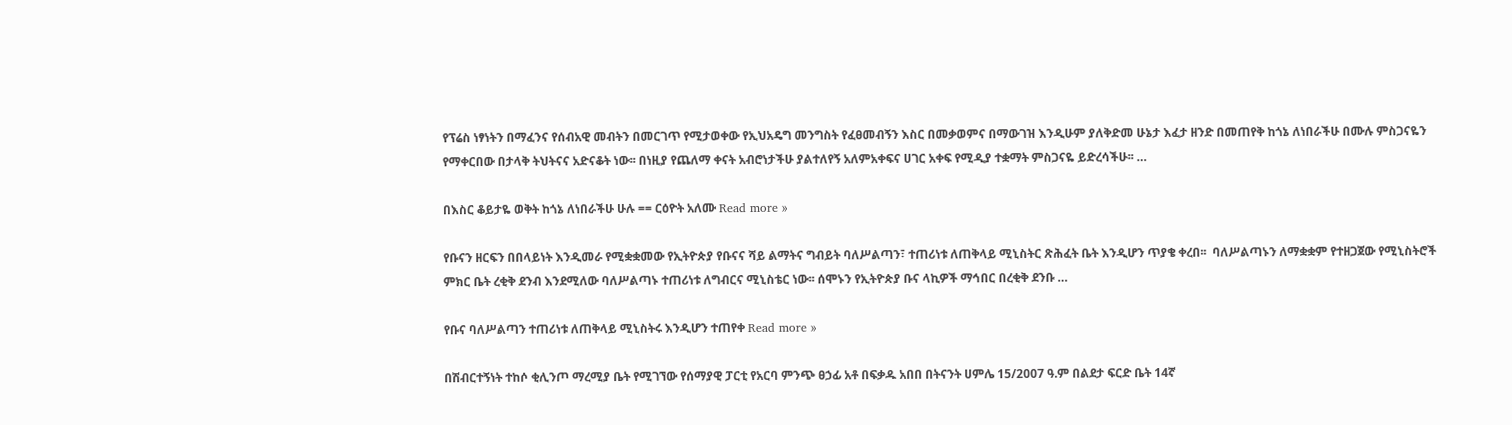የፕሬስ ነፃነትን በማፈንና የሰብአዊ መብትን በመርገጥ የሚታወቀው የኢህአዴግ መንግስት የፈፀመብኝን እስር በመቃወምና በማውገዝ እንዲሁም ያለቅድመ ሁኔታ እፈታ ዘንድ በመጠየቅ ከጎኔ ለነበራችሁ በሙሉ ምስጋናዬን የማቀርበው በታላቅ ትህትናና አድናቆት ነው፡፡ በነዚያ የጨለማ ቀናት አብሮነታችሁ ያልተለየኝ አለምአቀፍና ሀገር አቀፍ የሚዲያ ተቋማት ምስጋናዬ ይድረሳችሁ፡፡ …

በእስር ቆይታዬ ወቅት ከጎኔ ለነበራችሁ ሁሉ == ርዕዮት አለሙ Read more »

የቡናን ዘርፍን በበላይነት እንዲመራ የሚቋቋመው የኢትዮጵያ የቡናና ሻይ ልማትና ግብይት ባለሥልጣን፣ ተጠሪነቱ ለጠቅላይ ሚኒስትር ጽሕፈት ቤት እንዲሆን ጥያቄ ቀረበ፡፡  ባለሥልጣኑን ለማቋቋም የተዘጋጀው የሚኒስትሮች ምክር ቤት ረቂቅ ደንብ እንደሚለው ባለሥልጣኑ ተጠሪነቱ ለግብርና ሚኒስቴር ነው፡፡ ሰሞኑን የኢትዮጵያ ቡና ላኪዎች ማኅበር በረቂቅ ደንቡ …

የቡና ባለሥልጣን ተጠሪነቱ ለጠቅላይ ሚኒስትሩ እንዲሆን ተጠየቀ Read more »

በሽብርተኝነት ተከሶ ቂሊንጦ ማረሚያ ቤት የሚገኘው የሰማያዊ ፓርቲ የአርባ ምንጭ ፀኃፊ አቶ በፍቃዱ አበበ በትናንት ሀምሌ 15/2007 ዓ.ም በልደታ ፍርድ ቤት 14ኛ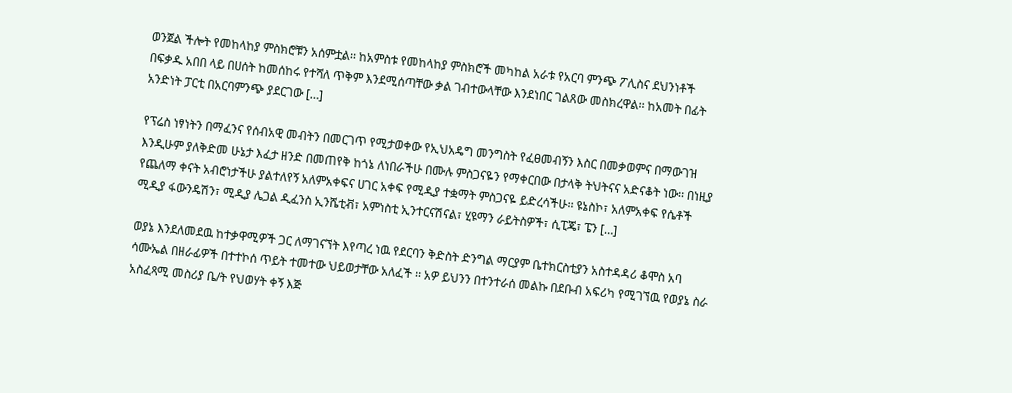ወንጀል ችሎት የመከላከያ ምስክሮቹን አሰምቷል፡፡ ከአምስቱ የመከላከያ ምስክሮች መካከል አራቱ የአርባ ምንጭ ፖሊስና ደህንነቶች በፍቃዱ አበበ ላይ በሀሰት ከመሰከሩ የተሻለ ጥቅም እንደሚሰጣቸው ቃል ገብተውላቸው እንደነበር ገልጸው መስክረዋል፡፡ ከአመት በፊት አንድነት ፓርቲ በአርባምንጭ ያደርገው […]

የፕሬስ ነፃነትን በማፈንና የሰብአዊ መብትን በመርገጥ የሚታወቀው የኢህአዴግ መንግስት የፈፀመብኝን እስር በመቃወምና በማውገዝ እንዲሁም ያለቅድመ ሁኔታ እፈታ ዘንድ በመጠየቅ ከጎኔ ለነበራችሁ በሙሉ ምስጋናዬን የማቀርበው በታላቅ ትህትናና አድናቆት ነው፡፡ በነዚያ የጨለማ ቀናት አብሮነታችሁ ያልተለየኝ አለምአቀፍና ሀገር አቀፍ የሚዲያ ተቋማት ምስጋናዬ ይድረሳችሁ፡፡ ዩኔስኮ፣ አለምአቀፍ የሴቶች ሚዲያ ፋውንዴሽን፣ ሚዲያ ሌጋል ዲፈንስ ኢንሼቲቭ፣ አምነስቲ ኢንተርናሽናል፣ ሂዩማን ራይትስዎች፣ ሲፒጄ፣ ፔን […]

ወያኔ እንደለመደዉ ከተቃዋሚዎች ጋር ለማገናኘት እየጣረ ነዉ የደርባን ቅድስት ድንግል ማርያም ቤተክርስቲያን አስተዳዳሪ ቆሞስ አባ ሳሙኤል በዘራፊዎች በተተኮሰ ጥይት ተመተው ህይወታቸው አለፈች ፡፡ አዎ ይህንን በተንተራሰ መልኩ በደቡብ አፍሪካ የሚገኘዉ የወያኔ ስራ አስፈጻሚ መስሪያ ቤ/ት የህወሃት ቀኝ እጅ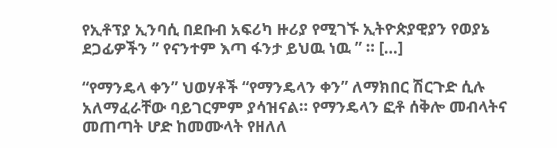የኢቶፕያ ኢንባሲ በደቡብ አፍሪካ ዙሪያ የሚገኙ ኢትዮጵያዊያን የወያኔ ደጋፊዎችን ” የናንተም እጣ ፋንታ ይህዉ ነዉ ” ። […]

“የማንዴላ ቀን” ህወሃቶች “የማንዴላን ቀን” ለማክበር ሽርጉድ ሲሉ አለማፈራቸው ባይገርምም ያሳዝናል። የማንዴላን ፎቶ ሰቅሎ መብላትና መጠጣት ሆድ ከመሙላት የዘለለ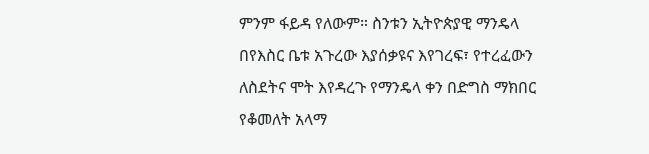ምንም ፋይዳ የለውም። ስንቱን ኢትዮጵያዊ ማንዴላ በየእስር ቤቱ አጉረው እያሰቃዩና እየገረፍ፣ የተረፈውን ለስደትና ሞት እየዳረጉ የማንዴላ ቀን በድግስ ማክበር የቆመለት አላማ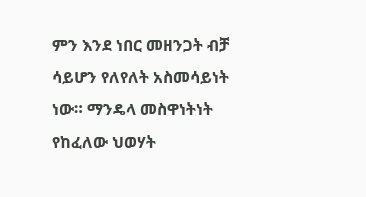ምን እንደ ነበር መዘንጋት ብቻ ሳይሆን የለየለት አስመሳይነት ነው። ማንዴላ መስዋነትነት የከፈለው ህወሃት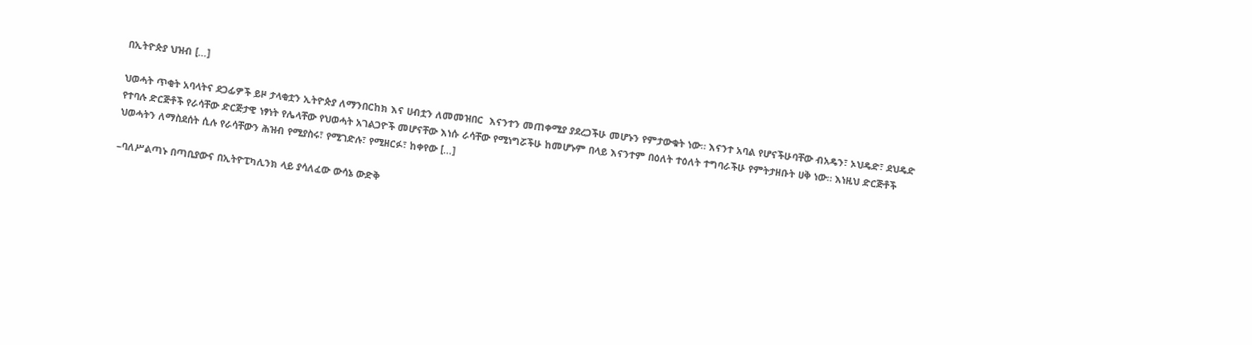በኢትዮጵያ ህዝብ […]

ህወሓት ጥቂት አባላትና ደጋፊዎች ይዞ ታላቂቷን ኢትዮጵያ ለማንበርከክ እና ሀብቷን ለመመዝበር  እናንተን መጠቀሚያ ያደረጋችሁ መሆኑን የምታውቁት ነው። እናንተ አባል የሆናችሁባቸው ብአዴን፣ ኦህዴድ፣ ደህዴድ የተባሉ ድርጅቶች የራሳቸው ድርጅታዊ ነፃነት የሌላቸው የህወሓት አገልጋዮች መሆናቸው እነሱ ራሳቸው የሚነግሯችሁ ከመሆኑም በላይ እናንተም በዕለት ተዕለት ተግባራችሁ የምትታዘቡት ሀቅ ነው። እነዚህ ድርጅቶች ህወሓትን ለማስደሰት ሲሉ የራሳቸውን ሕዝብ የሚያስሩ፣ የሚገድሉ፣ የሚዘርፉ፣ ከቀየው […]

–ባለሥልጣኑ በጣቢያውና በኢትዮፒካሊንክ ላይ ያሳለፈው ውሳኔ ውድቅ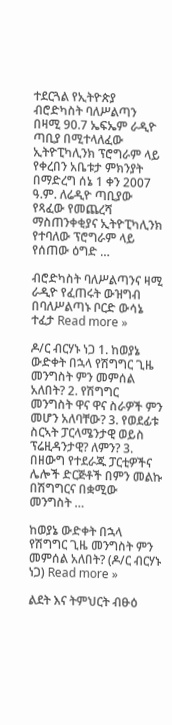ተደርጓል የኢትዮጵያ ብሮድካስት ባለሥልጣን በዛሚ 90.7 ኤፍኤም ራዲዮ ጣቢያ በሚተላለፈው ኢትዮፒካሊንክ ፕሮግራም ላይ የቀረበን አቤቱታ ምክንያት በማድረግ ሰኔ 1 ቀን 2007 ዓ.ም. ለሬዲዮ ጣቢያው የጻፈው የመጨረሻ ማስጠንቀቂያና ኢትዮፒካሊንክ የተባለው ፕሮግራም ላይ የሰጠው ዕግድ …

ብሮድካስት ባለሥልጣንና ዛሚ ራዲዮ የፈጠሩት ውዝግብ በባለሥልጣኑ ቦርድ ውሳኔ ተፈታ Read more »

ዶ/ር ብርሃኑ ነጋ 1. ከወያኔ ውድቀት በኋላ የሽግግር ጊዜ መንግስት ምን መምሰል አለበት? 2. የሽግግር መንግስት ዋና ዋና ስራዎች ምን መሆን አለባቸው? 3. የወደፊቱ ስርኣት ፓርላሜንታዊ ወይስ ፕሬዚዳንታዊ? ለምን? 3. በዘውግ የተደራጁ ፓርቲዎችና ሌሎች ድርጅቶች በምን መልኩ በሽግግርና በቋሚው መንግስት …

ከወያኔ ውድቀት በኋላ የሽግግር ጊዜ መንግስት ምን መምሰል አለበት? (ዶ/ር ብርሃኑ ነጋ) Read more »

ልደት እና ትምህርት ብፁዕ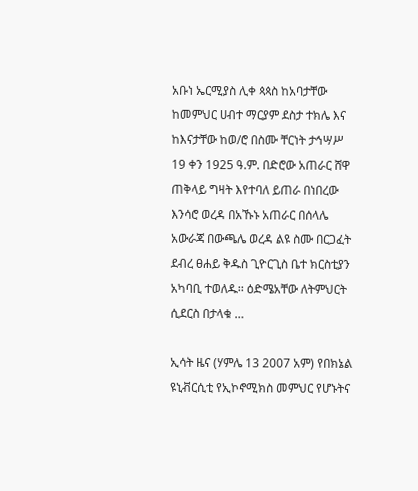አቡነ ኤርሚያስ ሊቀ ጳጳስ ከአባታቸው ከመምህር ሀብተ ማርያም ደስታ ተክሌ እና ከእናታቸው ከወ/ሮ በስሙ ቸርነት ታኅሣሥ 19 ቀን 1925 ዓ.ም. በድሮው አጠራር ሸዋ ጠቅላይ ግዛት እየተባለ ይጠራ በነበረው እንሳሮ ወረዳ በአኹኑ አጠራር በሰላሌ አውራጃ በውጫሌ ወረዳ ልዩ ስሙ በርጋፈት ደብረ ፀሐይ ቅዱስ ጊዮርጊስ ቤተ ክርስቲያን አካባቢ ተወለዱ፡፡ ዕድሜአቸው ለትምህርት ሲደርስ በታላቁ …

ኢሳት ዜና (ሃምሌ 13 2007 አም) የበክኔል ዩኒቭርሲቲ የኢኮኖሚክስ መምህር የሆኑትና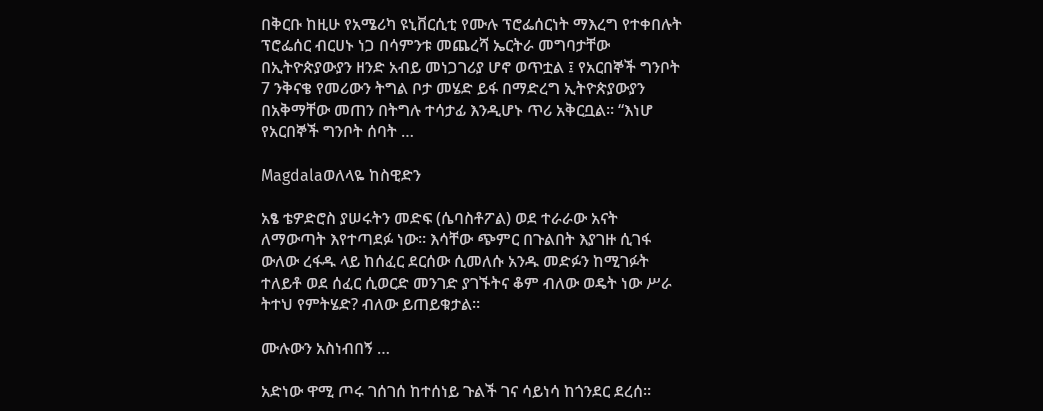በቅርቡ ከዚሁ የአሜሪካ ዩኒቨርሲቲ የሙሉ ፕሮፌሰርነት ማእረግ የተቀበሉት ፕሮፌሰር ብርሀኑ ነጋ በሳምንቱ መጨረሻ ኤርትራ መግባታቸው በኢትዮጵያውያን ዘንድ አብይ መነጋገሪያ ሆኖ ወጥቷል ፤ የአርበኞች ግንቦት 7 ንቅናቄ የመሪውን ትግል ቦታ መሄድ ይፋ በማድረግ ኢትዮጵያውያን በአቅማቸው መጠን በትግሉ ተሳታፊ እንዲሆኑ ጥሪ አቅርቧል። “እነሆ የአርበኞች ግንቦት ሰባት …

Magdalaወለላዬ ከስዊድን

አፄ ቴዎድሮስ ያሠሩትን መድፍ (ሴባስቶፖል) ወደ ተራራው አናት ለማውጣት እየተጣደፉ ነው። እሳቸው ጭምር በጉልበት እያገዙ ሲገፋ ውለው ረፋዱ ላይ ከሰፈር ደርሰው ሲመለሱ አንዱ መድፉን ከሚገፉት ተለይቶ ወደ ሰፈር ሲወርድ መንገድ ያገኙትና ቆም ብለው ወዴት ነው ሥራ ትተህ የምትሄድ? ብለው ይጠይቁታል።

ሙሉውን አስነብበኝ …

አድነው ዋሚ ጦሩ ገሰገሰ ከተሰነይ ጉልች ገና ሳይነሳ ከጎንደር ደረሰ።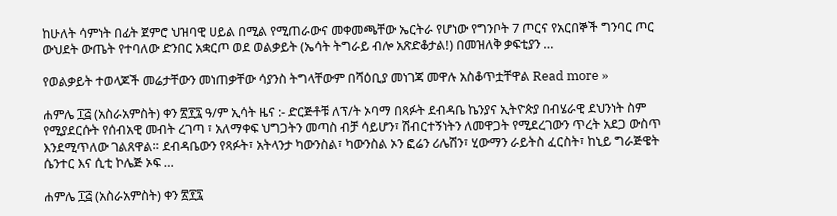ከሁለት ሳምነት በፊት ጀምሮ ህዝባዊ ሀይል በሚል የሚጠራውና መቀመጫቸው ኤርትራ የሆነው የግንቦት 7 ጦርና የአርበኞች ግንባር ጦር ውህደት ውጤት የተባለው ድንበር አቋርጦ ወደ ወልቃይት (ኤሳት ትግራይ ብሎ አጽድቆታል!) በመዝለቅ ቃፍቲያን …

የወልቃይት ተወላጆች መሬታቸውን መነጠቃቸው ሳያንስ ትግላቸውም በሻዕቢያ መነገጃ መዋሉ አስቆጥቷቸዋል Read more »

ሐምሌ ፲፭ (አስራአምስት) ቀን ፳፻፯ ዓ/ም ኢሳት ዜና :- ድርጅቶቹ ለፕ/ት ኦባማ በጻፉት ደብዳቤ ኬንያና ኢትዮጵያ በብሄራዊ ደህንነት ስም የሚያደርሱት የሰብአዊ መብት ረገጣ ፣ አለማቀፍ ህግጋትን መጣስ ብቻ ሳይሆን፣ ሽብርተኝነትን ለመዋጋት የሚደረገውን ጥረት አደጋ ውስጥ እንደሚጥለው ገልጸዋል። ደብዳቤውን የጻፉት፣ አትላንታ ካውንስል፣ ካውንስል ኦን ፎሬን ሪሌሽን፣ ሂውማን ራይትስ ፈርስት፣ ከኒይ ግራጅዌት ሴንተር እና ሲቲ ኮሌጅ ኦፍ …

ሐምሌ ፲፭ (አስራአምስት) ቀን ፳፻፯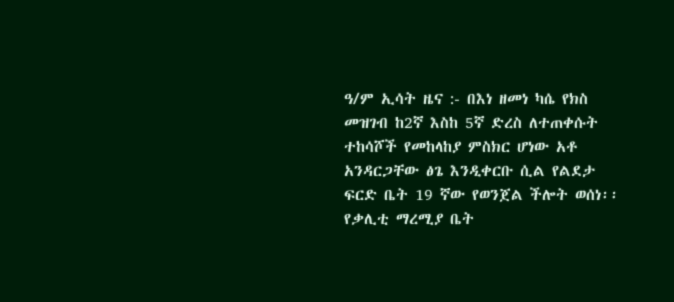ዓ/ም ኢሳት ዜና :- በእነ ዘመነ ካሴ የክስ መዝገብ ከ2ኛ እስከ 5ኛ ድረስ ለተጠቀሱት ተከሳሾች የመከላከያ ምስክር ሆነው አቶ አንዳርጋቸው ፅጌ እንዲቀርቡ ሲል የልደታ ፍርድ ቤት 19 ኛው የወንጀል ችሎት ወሰነ፡፡የቃሊቲ ማረሚያ ቤት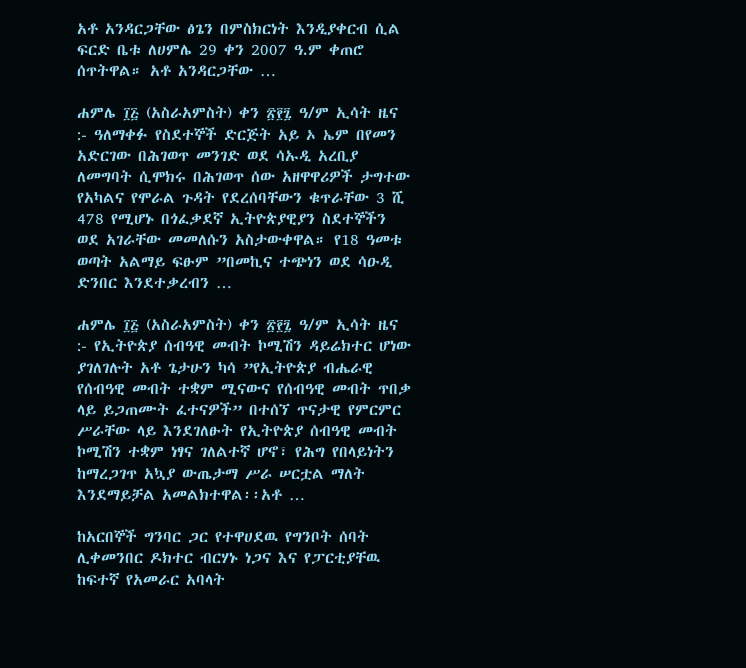አቶ አንዳርጋቸው ፅጌን በምስክርነት እንዲያቀርብ ሲል ፍርድ ቤቱ ለሀምሌ 29 ቀን 2007 ዓ.ም ቀጠሮ ሰጥትዋል። አቶ አንዳርጋቸው …

ሐምሌ ፲፭ (አስራአምስት) ቀን ፳፻፯ ዓ/ም ኢሳት ዜና :- ዓለማቀፉ የስደተኞች ድርጅት አይ ኦ ኤም በየመን አድርገው በሕገወጥ መንገድ ወደ ሳኡዲ አረቢያ ለመግባት ሲሞክሩ በሕገወጥ ሰው አዘዋዋሪዎች ታግተው የአካልና የሞራል ጉዳት የደረሰባቸውን ቁጥራቸው 3 ሺ 478 የሚሆኑ በጎፈቃደኛ ኢትዮጵያዊያን ስደተኞችን ወደ አገራቸው መመለሱን አስታውቀዋል። የ18 ዓመቱ ወጣት አልማይ ፍፁም ”በመኪና ተጭነን ወደ ሳዑዲ ድንበር እንደተቃረብን …

ሐምሌ ፲፭ (አስራአምስት) ቀን ፳፻፯ ዓ/ም ኢሳት ዜና :- የኢትዮጵያ ሰብዓዊ መብት ኮሚሽን ዳይሬክተር ሆነው ያገለገሉት አቶ ጌታሁን ካሳ ”የኢትዮጵያ ብሔራዊ የሰብዓዊ መብት ተቋም ሚናውና የሰብዓዊ መብት ጥበቃ ላይ ይጋጠሙት ፈተናዎች” በተሰኘ ጥናታዊ የምርምር ሥራቸው ላይ እንደገለፁት የኢትዮጵያ ሰብዓዊ መብት ኮሚሽን ተቋም ነፃና ገለልተኛ ሆኖ፣ የሕግ የበላይነትን ከማረጋገጥ አኳያ ውጤታማ ሥራ ሠርቷል ማለት እንደማይቻል አመልክተዋል፡፡አቶ …

ከአርበኞች ግንባር ጋር የተዋሀደዉ የግንቦት ሰባት ሊቀመንበር ዶክተር ብርሃኑ ነጋና እና የፓርቲያቸዉ ከፍተኛ የአመራር አባላት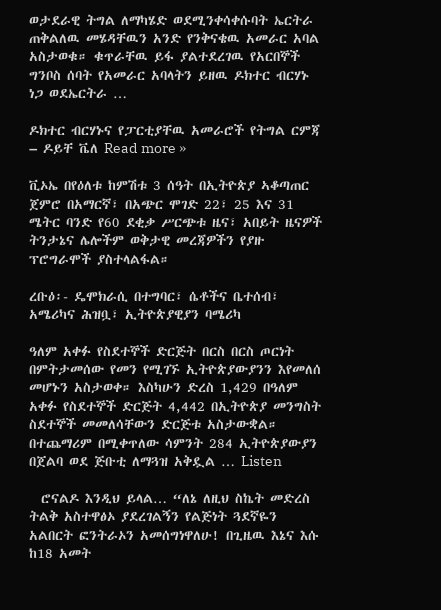ወታደራዊ ትግል ለማካሄድ ወደሚንቀሳቀሱባት ኤርትራ ጠቅልለዉ መሄዳቸዉን አንድ የንቅናቄዉ አመራር አባል አስታወቁ። ቁጥራቸዉ ይፋ ያልተደረገዉ የአርበኞች ግንቦስ ሰባት የአመራር አባላትን ይዘዉ ዶክተር ብርሃኑ ነጋ ወደኤርትራ …

ዶክተር ብርሃኑና የፓርቲያቸዉ አመራሮች የትግል ርምጃ – ዶይቸ ቬለ Read more »

ቪኦኤ በየዕለቱ ከምሽቱ 3 ሰዓት በኢትዮጵያ ኣቆጣጠር ጀምሮ በአማርኛ፣ በአጭር ሞገድ 22፣ 25 እና 31 ሜትር ባንድ የ60 ደቂቃ ሥርጭቱ ዜና፣ አበይት ዜናዎች ትንታኔና ሌሎችም ወቅታዊ መረጃዎችን የያዙ ፕሮግራሞች ያስተላልፋል።

ረቡዕ፡- ዴሞክራሲ በተግባር፣ ሴቶችና ቤተሰብ፣ አሜሪካና ሕዝቧ፣ ኢትዮጵያዊያን ባሜሪካ

ዓለም አቀፉ የስደተኞች ድርጅት በርስ በርስ ጦርነት በምትታመሰው የመን የሚገኙ ኢትዮጵያውያንን እየመለሰ መሆኑን አስታወቀ። እስካሁን ድረስ 1,429 በዓለም አቀፉ የስደተኞች ድርጅት 4,442 በኢትዮጵያ መንግስት ስደተኞች መመለሳቸውን ድርጅቱ አስታውቋል። በተጨማሪም በሚቀጥለው ሳምንት 284 ኢትዮጵያውያን በጀልባ ወደ ጅቡቲ ለማጓዝ አቅዷል … Listen

  ሮናልዶ እንዲህ ይላል… “ለኔ ለዚህ ስኬት መድረስ ትልቅ አስተዋፅኦ ያደረገልኝን የልጅነት ጓደኛዬን አልበርት ፎንትራኦን አመሰግነዋለሁ! በጊዜዉ እኔና እሱ ከ18 አመት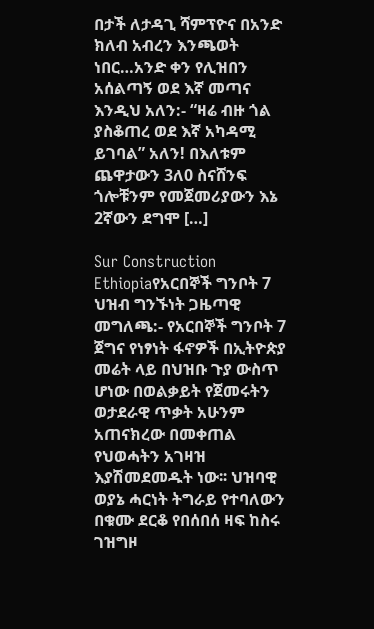በታች ለታዳጊ ሻምፕዮና በአንድ ክለብ አብረን እንጫወት ነበር…አንድ ቀን የሊዝበን አሰልጣኝ ወደ እኛ መጣና እንዲህ አለን:- “ዛሬ ብዙ ጎል ያስቆጠረ ወደ እኛ አካዳሚ ይገባል” አለን! በእለቱም ጨዋታውን 3ለ0 ስናሸንፍ ጎሎቹንም የመጀመሪያውን እኔ 2ኛውን ደግሞ […]

Sur Construction Ethiopiaየአርበኞች ግንቦት 7 ህዝብ ግንኙነት ጋዜጣዊ መግለጫ:- የአርበኞች ግንቦት 7 ጀግና የነፃነት ፋኖዎች በኢትዮጵያ መሬት ላይ በህዝቡ ጉያ ውስጥ ሆነው በወልቃይት የጀመሩትን ወታደራዊ ጥቃት አሁንም አጠናክረው በመቀጠል የህወሓትን አገዛዝ እያሽመደመዱት ነው፡፡ ህዝባዊ ወያኔ ሓርነት ትግራይ የተባለውን በቁሙ ደርቆ የበሰበሰ ዛፍ ከስሩ ገዝግዞ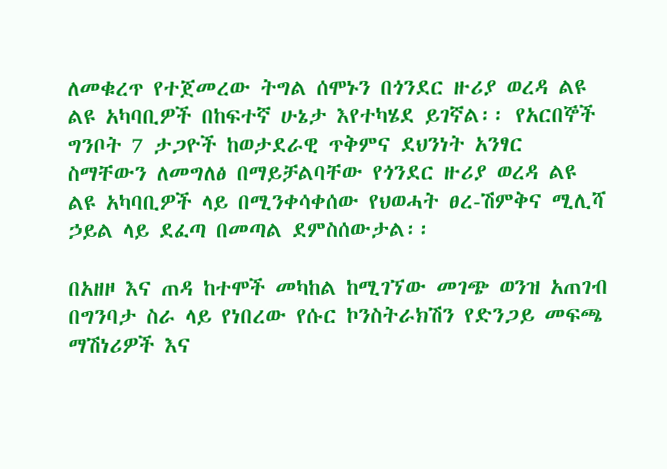ለመቁረጥ የተጀመረው ትግል ሰሞኑን በጎንደር ዙሪያ ወረዳ ልዩ ልዩ አካባቢዎች በከፍተኛ ሁኔታ እየተካሄደ ይገኛል፡፡ የአርበኞች ግንቦት 7 ታጋዮች ከወታደራዊ ጥቅምና ደህንነት አንፃር ስማቸውን ለመግለፅ በማይቻልባቸው የጎንደር ዙሪያ ወረዳ ልዩ ልዩ አካባቢዎች ላይ በሚንቀሳቀሰው የህወሓት ፀረ-ሽምቅና ሚሊሻ ኃይል ላይ ደፈጣ በመጣል ደምስሰውታል፡፡

በአዘዞ እና ጠዳ ከተሞች መካከል ከሚገኘው መገጭ ወንዝ አጠገብ በግንባታ ስራ ላይ የነበረው የሱር ኮንስትራክሽን የድንጋይ መፍጫ ማሽነሪዎች እና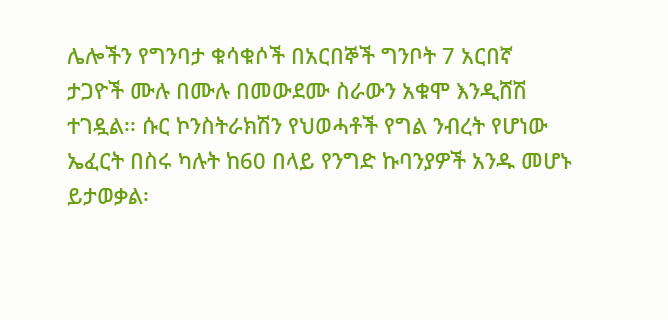ሌሎችን የግንባታ ቁሳቁሶች በአርበኞች ግንቦት 7 አርበኛ ታጋዮች ሙሉ በሙሉ በመውደሙ ስራውን አቁሞ እንዲሸሽ ተገዷል፡፡ ሱር ኮንስትራክሽን የህወሓቶች የግል ንብረት የሆነው ኤፈርት በስሩ ካሉት ከ60 በላይ የንግድ ኩባንያዎች አንዱ መሆኑ ይታወቃል፡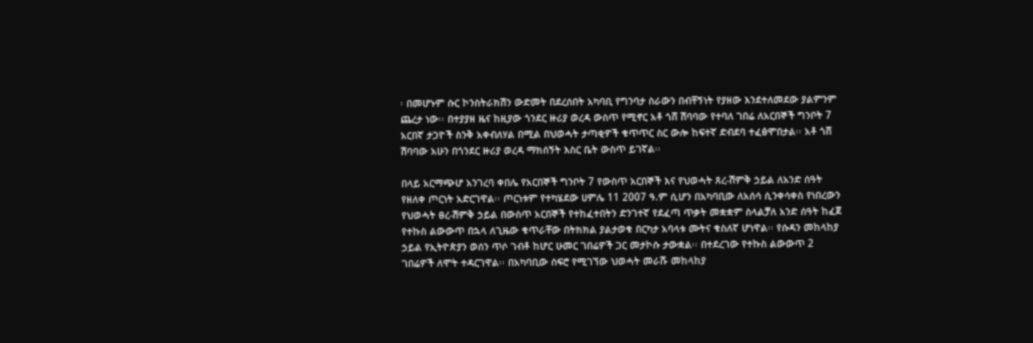፡ በመሆኑም ሱር ኮንስትራክሽን ውድመት በደረሰበት አካባቢ የግንባታ ስራውን በብቸኝነት የያዘው እንደተለመደው ያልምንም ጨረታ ነው፡፡ በተያያዘ ዜና ከዚያው ጎንደር ዙሪያ ወረዳ ውስጥ የሚኖር አቶ ጎሸ ሽባባው የተባለ ገበሬ ለአርበኞች ግንቦት 7 አርበኛ ታጋዮች ስንቅ አቀብለሃል በሚል በህወሓት ታጣቂዎች ቁጥጥር ስር ውሎ ከፍተኛ ድብደባ ተፈፅሞበታል፡፡ አቶ ጎሸ ሽባባው አሁን በጎንደር ዙሪያ ወረዳ ማክሰኝት እስር ቤት ውስጥ ይገኛል፡፡

በላይ አርማጭሆ አንገረባ ቀበሌ የአርበኞች ግንቦት 7 የውስጥ አርበኞች እና የህወሓት ጸረ-ሽምቅ ኃይል ለአንድ ሰዓት የዘለቀ ጦርነት አድርገዋል፡፡ ጦርነቱም የተካሄደው ሀምሌ 11 2007 ዓ.ም ሲሆን በአካባቢው ለአሰሳ ሲንቀሳቀስ የነበረውን የህወሓት ፀረ-ሽምቅ ኃይል በውስጥ አርበኞች የተከፈተበትን ድንገተኛ የደፈጣ ጥቃት መቋቋም ስላልቻለ አንድ ሰዓት ከፈጀ የተኩስ ልውውጥ በኋላ ለጊዜው ቁጥራቸው በትክክል ያልታወቁ በርካታ አባላቱ ሙትና ቁስለኛ ሆነዋል፡፡ የሱዳን መከላከያ ኃይል የኢትዮጵያን ወሰን ጥሶ ገብቶ ከሆር ሁመር ገበሬዎች ጋር መታኮሱ ታውቋል፡፡ በተደረገው የተኩስ ልውውጥ 2 ገበሬዎች ለሞት ተዳርገዋል፡፡ በአካባቢው ሰፍሮ የሚገኘው ህወሓት መራሹ መከላከያ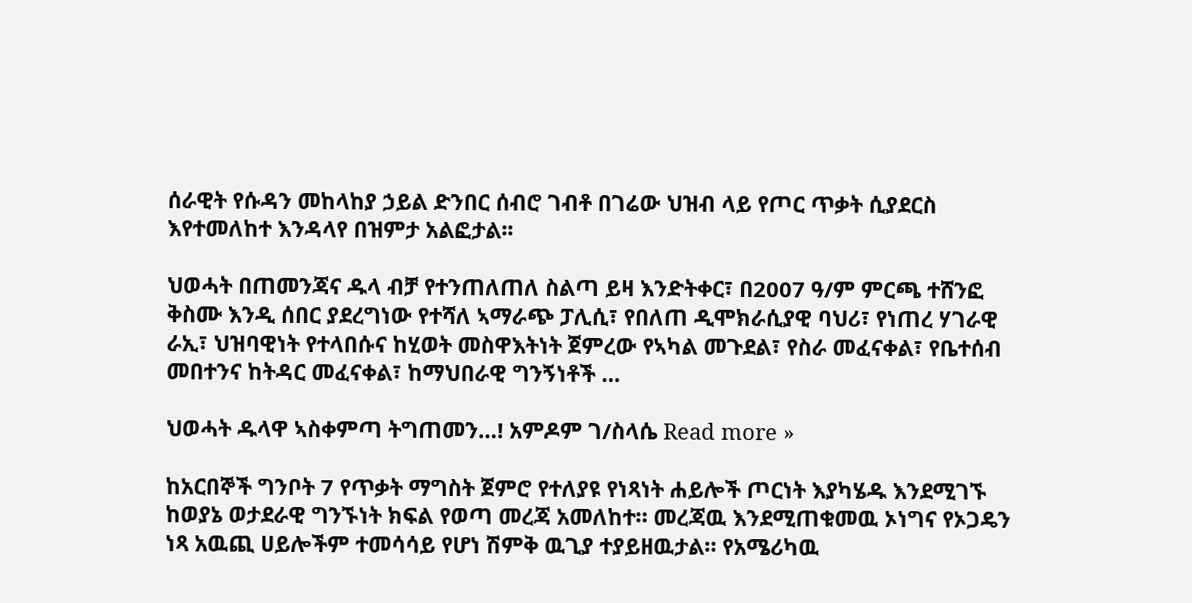ሰራዊት የሱዳን መከላከያ ኃይል ድንበር ሰብሮ ገብቶ በገሬው ህዝብ ላይ የጦር ጥቃት ሲያደርስ እየተመለከተ እንዳላየ በዝምታ አልፎታል፡፡

ህወሓት በጠመንጃና ዱላ ብቻ የተንጠለጠለ ስልጣ ይዛ እንድትቀር፣ በ2007 ዓ/ም ምርጫ ተሸንፎ ቅስሙ እንዲ ሰበር ያደረግነው የተሻለ ኣማራጭ ፓሊሲ፣ የበለጠ ዲሞክራሲያዊ ባህሪ፣ የነጠረ ሃገራዊ ራኢ፣ ህዝባዊነት የተላበሱና ከሂወት መስዋእትነት ጀምረው የኣካል መጉደል፣ የስራ መፈናቀል፣ የቤተሰብ መበተንና ከትዳር መፈናቀል፣ ከማህበራዊ ግንኝነቶች …

ህወሓት ዱላዋ ኣስቀምጣ ትግጠመን…! አምዶም ገ/ስላሴ Read more »

ከአርበኞች ግንቦት 7 የጥቃት ማግስት ጀምሮ የተለያዩ የነጻነት ሐይሎች ጦርነት እያካሄዱ እንደሚገኙ ከወያኔ ወታደራዊ ግንኙነት ክፍል የወጣ መረጃ አመለከተ። መረጃዉ እንደሚጠቁመዉ ኦነግና የኦጋዴን ነጻ አዉጪ ሀይሎችም ተመሳሳይ የሆነ ሽምቅ ዉጊያ ተያይዘዉታል። የአሜሪካዉ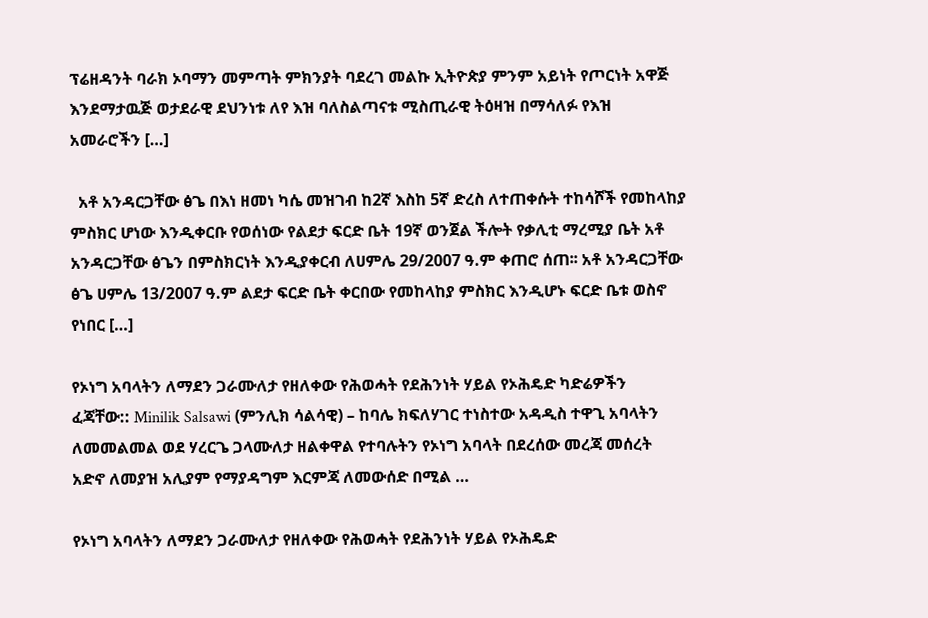ፕሬዘዳንት ባራክ ኦባማን መምጣት ምክንያት ባደረገ መልኩ ኢትዮጵያ ምንም አይነት የጦርነት አዋጅ እንደማታዉጅ ወታደራዊ ደህንነቱ ለየ እዝ ባለስልጣናቱ ሚስጢራዊ ትዕዛዝ በማሳለፉ የእዝ አመራሮችን […]

  አቶ አንዳርጋቸው ፅጌ በእነ ዘመነ ካሴ መዝገብ ከ2ኛ እስከ 5ኛ ድረስ ለተጠቀሱት ተከሳሾች የመከላከያ ምስክር ሆነው እንዲቀርቡ የወሰነው የልደታ ፍርድ ቤት 19ኛ ወንጀል ችሎት የቃሊቲ ማረሚያ ቤት አቶ አንዳርጋቸው ፅጌን በምስክርነት እንዲያቀርብ ለሀምሌ 29/2007 ዓ.ም ቀጠሮ ሰጠ፡፡ አቶ አንዳርጋቸው ፅጌ ሀምሌ 13/2007 ዓ.ም ልደታ ፍርድ ቤት ቀርበው የመከላከያ ምስክር እንዲሆኑ ፍርድ ቤቱ ወስኖ የነበር […]

የኦነግ አባላትን ለማደን ጋራሙለታ የዘለቀው የሕወሓት የደሕንነት ሃይል የኦሕዴድ ካድሬዎችን ፈጃቸው:: Minilik Salsawi (ምንሊክ ሳልሳዊ) – ከባሌ ክፍለሃገር ተነስተው አዳዲስ ተዋጊ አባላትን ለመመልመል ወደ ሃረርጌ ጋላሙለታ ዘልቀዋል የተባሉትን የኦነግ አባላት በደረሰው መረጃ መሰረት አድኖ ለመያዝ አሊያም የማያዳግም እርምጃ ለመውሰድ በሚል …

የኦነግ አባላትን ለማደን ጋራሙለታ የዘለቀው የሕወሓት የደሕንነት ሃይል የኦሕዴድ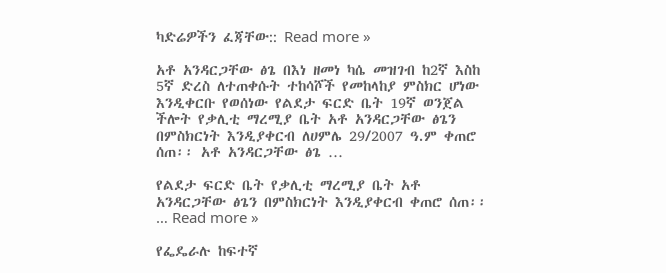ካድሬዎችን ፈጃቸው:: Read more »

አቶ አንዳርጋቸው ፅጌ በእነ ዘመነ ካሴ መዝገብ ከ2ኛ እስከ 5ኛ ድረስ ለተጠቀሱት ተከሳሾች የመከላከያ ምስክር ሆነው እንዲቀርቡ የወሰነው የልደታ ፍርድ ቤት 19ኛ ወንጀል ችሎት የቃሊቲ ማረሚያ ቤት አቶ አንዳርጋቸው ፅጌን በምስክርነት እንዲያቀርብ ለሀምሌ 29/2007 ዓ.ም ቀጠሮ ሰጠ፡፡ አቶ አንዳርጋቸው ፅጌ …

የልደታ ፍርድ ቤት የቃሊቲ ማረሚያ ቤት አቶ አንዳርጋቸው ፅጌን በምስክርነት እንዲያቀርብ ቀጠሮ ሰጠ፡፡ … Read more »

የፌዴራሉ ከፍተኛ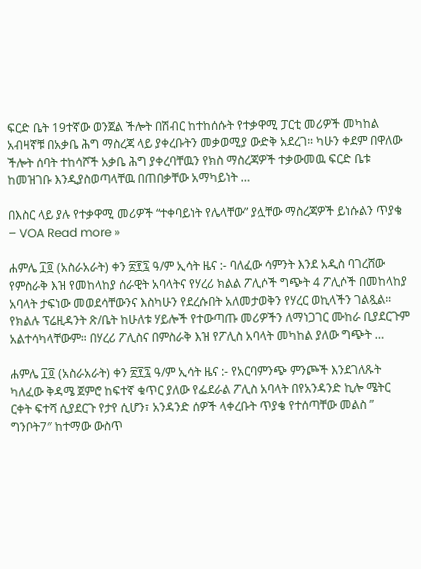ፍርድ ቤት 19ተኛው ወንጀል ችሎት በሽብር ከተከሰሱት የተቃዋሚ ፓርቲ መሪዎች መካከል አብዛኛቹ በአቃቤ ሕግ ማስረጃ ላይ ያቀረቡትን መቃወሚያ ውድቅ አደረገ። ካሁን ቀደም በዋለው ችሎት ሰባት ተከሳሾች አቃቤ ሕግ ያቀረባቸዉን የክስ ማስረጃዎች ተቃውመዉ ፍርድ ቤቱ ከመዝገቡ እንዲያስወጣላቸዉ በጠበቃቸው አማካይነት …

በእስር ላይ ያሉ የተቃዋሚ መሪዎች “ተቀባይነት የሌላቸው” ያሏቸው ማስረጃዎች ይነሱልን ጥያቄ – VOA Read more »

ሐምሌ ፲፬ (አስራአራት) ቀን ፳፻፯ ዓ/ም ኢሳት ዜና :- ባለፈው ሳምንት እንደ አዲስ ባገረሸው የምስራቅ እዝ የመከላከያ ሰራዊት አባላትና የሃረሪ ክልል ፖሊሶች ግጭት 4 ፖሊሶች በመከላከያ አባላት ታፍነው መወደሳቸውንና እስካሁን የደረሱበት አለመታወቅን የሃረር ወኪላችን ገልጿል። የክልሉ ፕሬዚዳንት ጽ/ቤት ከሁለቱ ሃይሎች የተውጣጡ መሪዎችን ለማነጋገር ሙከራ ቢያደርጉም አልተሳካላቸውም። በሃረሪ ፖሊስና በምስራቅ እዝ የፖሊስ አባላት መካከል ያለው ግጭት …

ሐምሌ ፲፬ (አስራአራት) ቀን ፳፻፯ ዓ/ም ኢሳት ዜና :- የአርባምንጭ ምንጮች እንደገለጹት ካለፈው ቅዳሜ ጀምሮ ከፍተኛ ቁጥር ያለው የፌደራል ፖሊስ አባላት በየአንዳንድ ኪሎ ሜትር ርቀት ፍተሻ ሲያደርጉ የታየ ሲሆን፣ አንዳንድ ሰዎች ላቀረቡት ጥያቄ የተሰጣቸው መልስ ” ግንቦት7″ ከተማው ውስጥ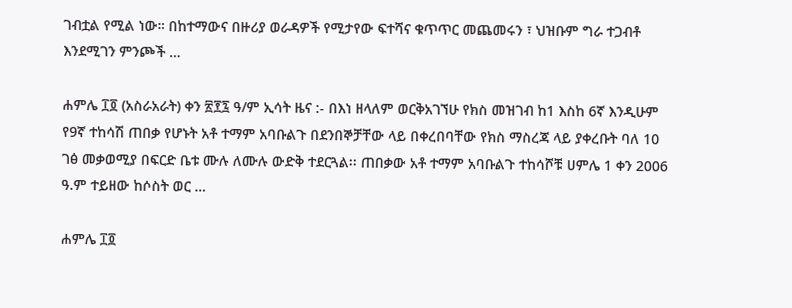ገብቷል የሚል ነው። በከተማውና በዙሪያ ወራዳዎች የሚታየው ፍተሻና ቁጥጥር መጨመሩን ፣ ህዝቡም ግራ ተጋብቶ እንደሚገን ምንጮች …

ሐምሌ ፲፬ (አስራአራት) ቀን ፳፻፯ ዓ/ም ኢሳት ዜና :- በእነ ዘላለም ወርቅአገኘሁ የክስ መዝገብ ከ1 እስከ 6ኛ እንዲሁም የ9ኛ ተከሳሽ ጠበቃ የሆኑት አቶ ተማም አባቡልጉ በደንበኞቻቸው ላይ በቀረበባቸው የክስ ማስረጃ ላይ ያቀረቡት ባለ 10 ገፅ መቃወሚያ በፍርድ ቤቱ ሙሉ ለሙሉ ውድቅ ተደርጓል፡፡ ጠበቃው አቶ ተማም አባቡልጉ ተከሳሾቹ ሀምሌ 1 ቀን 2006 ዓ.ም ተይዘው ከሶስት ወር …

ሐምሌ ፲፬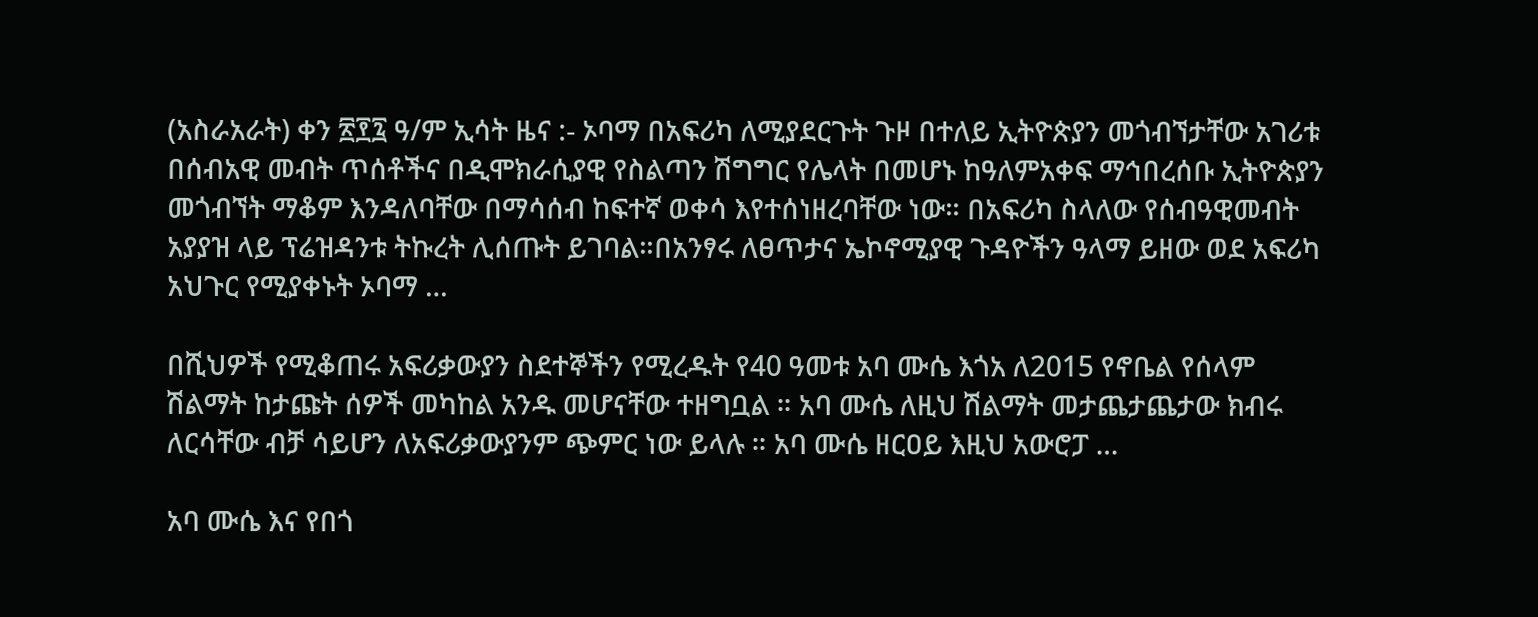(አስራአራት) ቀን ፳፻፯ ዓ/ም ኢሳት ዜና :- ኦባማ በአፍሪካ ለሚያደርጉት ጉዞ በተለይ ኢትዮጵያን መጎብኘታቸው አገሪቱ በሰብአዊ መብት ጥሰቶችና በዲሞክራሲያዊ የስልጣን ሽግግር የሌላት በመሆኑ ከዓለምአቀፍ ማኅበረሰቡ ኢትዮጵያን መጎብኘት ማቆም እንዳለባቸው በማሳሰብ ከፍተኛ ወቀሳ እየተሰነዘረባቸው ነው። በአፍሪካ ስላለው የሰብዓዊመብት አያያዝ ላይ ፕሬዝዳንቱ ትኩረት ሊሰጡት ይገባል።በአንፃሩ ለፀጥታና ኤኮኖሚያዊ ጉዳዮችን ዓላማ ይዘው ወደ አፍሪካ አህጉር የሚያቀኑት ኦባማ …

በሺህዎች የሚቆጠሩ አፍሪቃውያን ስደተኞችን የሚረዱት የ40 ዓመቱ አባ ሙሴ እጎአ ለ2015 የኖቤል የሰላም ሽልማት ከታጩት ሰዎች መካከል አንዱ መሆናቸው ተዘግቧል ። አባ ሙሴ ለዚህ ሽልማት መታጨታጨታው ክብሩ ለርሳቸው ብቻ ሳይሆን ለአፍሪቃውያንም ጭምር ነው ይላሉ ። አባ ሙሴ ዘርዐይ እዚህ አውሮፓ …

አባ ሙሴ እና የበጎ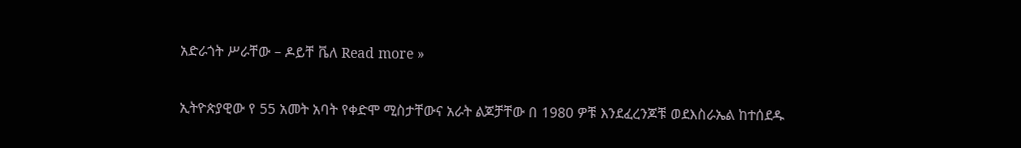አድራጎት ሥራቸው – ዶይቸ ቬለ Read more »

ኢትዮጵያዊው የ 55 አመት አባት የቀድሞ ሚስታቸውና አራት ልጆቻቸው በ 1980 ዎቹ እንደፈረንጆቹ ወደእስራኤል ከተሰደዱ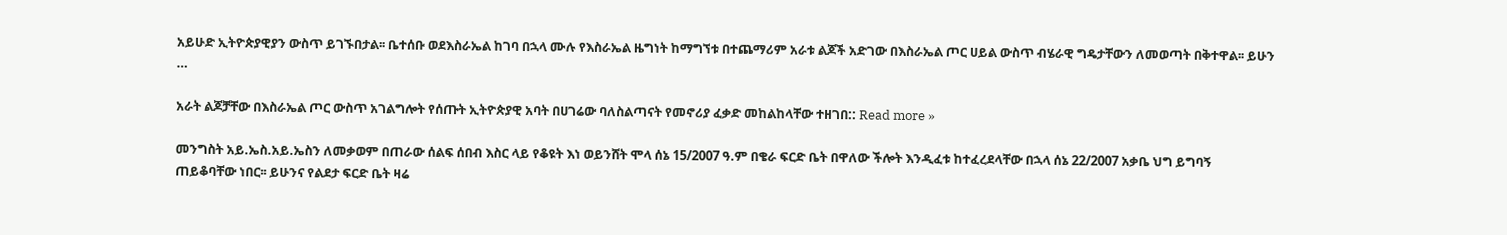አይሁድ ኢትዮጵያዊያን ውስጥ ይገኙበታል፡፡ ቤተሰቡ ወደእስራኤል ከገባ በኋላ ሙሉ የእስራኤል ዜግነት ከማግኘቱ በተጨማሪም አራቱ ልጆች አድገው በእስራኤል ጦር ሀይል ውስጥ ብሄራዊ ግዴታቸውን ለመወጣት በቅተዋል፡፡ ይሁን …

አራት ልጆቻቸው በእስራኤል ጦር ውስጥ አገልግሎት የሰጡት ኢትዮጵያዊ አባት በሀገሬው ባለስልጣናት የመኖሪያ ፈቃድ መከልከላቸው ተዘገበ:: Read more »

መንግስት አይ.ኤስ.አይ.ኤስን ለመቃወም በጠራው ሰልፍ ሰበብ እስር ላይ የቆዩት እነ ወይንሸት ሞላ ሰኔ 15/2007 ዓ.ም በቄራ ፍርድ ቤት በዋለው ችሎት እንዲፈቱ ከተፈረደላቸው በኋላ ሰኔ 22/2007 አቃቤ ህግ ይግባኝ ጠይቆባቸው ነበር፡፡ ይሁንና የልደታ ፍርድ ቤት ዛሬ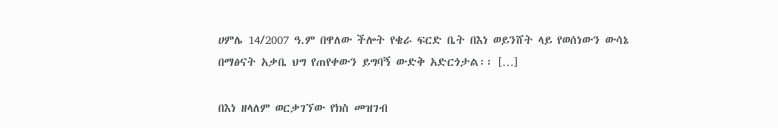ሀምሌ 14/2007 ዓ.ም በዋለው ችሎት የቄራ ፍርድ ቤት በእነ ወይንሸት ላይ የወሰነውን ውሳኔ በማፅናት አቃቤ ህግ የጠየቀውን ይግባኝ ውድቅ አድርጎታል፡፡ […]

በእነ ዘላለም ወርቃገኘው የክስ መዝገብ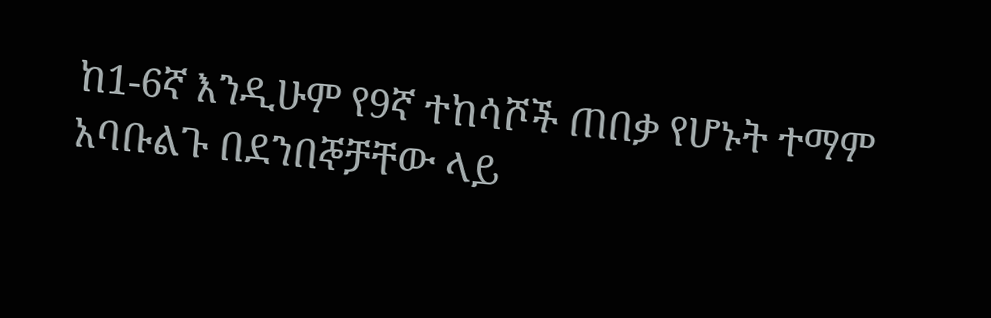ከ1-6ኛ እንዲሁም የ9ኛ ተከሳሾች ጠበቃ የሆኑት ተማም አባቡልጉ በደንበኞቻቸው ላይ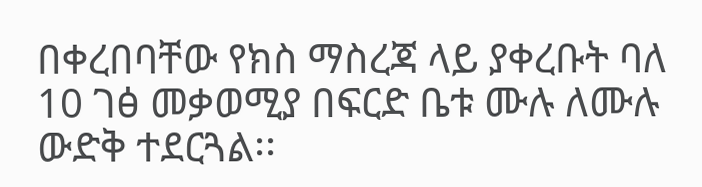በቀረበባቸው የክስ ማስረጃ ላይ ያቀረቡት ባለ 10 ገፅ መቃወሚያ በፍርድ ቤቱ ሙሉ ለሙሉ ውድቅ ተደርጓል፡፡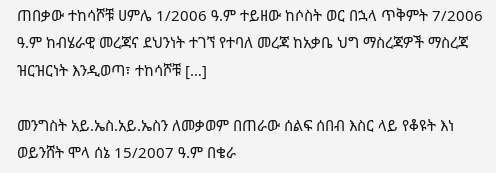ጠበቃው ተከሳሾቹ ሀምሌ 1/2006 ዓ.ም ተይዘው ከሶስት ወር በኋላ ጥቅምት 7/2006 ዓ.ም ከብሄራዊ መረጃና ደህንነት ተገኘ የተባለ መረጃ ከአቃቤ ህግ ማስረጃዎች ማስረጃ ዝርዝርነት እንዲወጣ፣ ተከሳሾቹ […]

መንግስት አይ.ኤስ.አይ.ኤስን ለመቃወም በጠራው ሰልፍ ሰበብ እስር ላይ የቆዩት እነ ወይንሸት ሞላ ሰኔ 15/2007 ዓ.ም በቄራ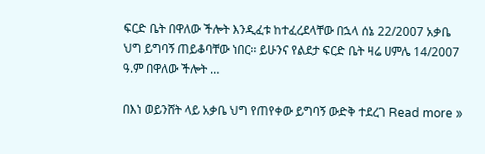ፍርድ ቤት በዋለው ችሎት እንዲፈቱ ከተፈረደላቸው በኋላ ሰኔ 22/2007 አቃቤ ህግ ይግባኝ ጠይቆባቸው ነበር፡፡ ይሁንና የልደታ ፍርድ ቤት ዛሬ ሀምሌ 14/2007 ዓ.ም በዋለው ችሎት …

በእነ ወይንሸት ላይ አቃቤ ህግ የጠየቀው ይግባኝ ውድቅ ተደረገ Read more »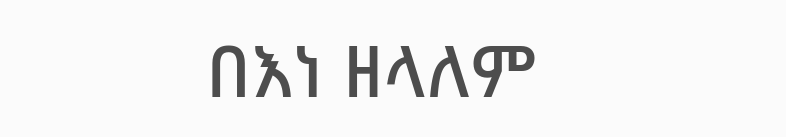በእነ ዘላለም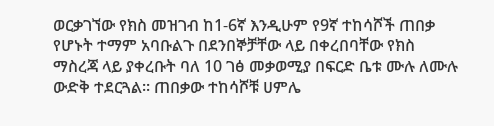ወርቃገኘው የክስ መዝገብ ከ1-6ኛ እንዲሁም የ9ኛ ተከሳሾች ጠበቃ የሆኑት ተማም አባቡልጉ በደንበኞቻቸው ላይ በቀረበባቸው የክስ ማስረጃ ላይ ያቀረቡት ባለ 10 ገፅ መቃወሚያ በፍርድ ቤቱ ሙሉ ለሙሉ ውድቅ ተደርጓል፡፡ ጠበቃው ተከሳሾቹ ሀምሌ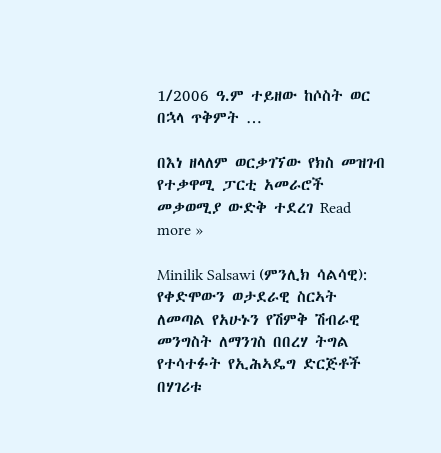1/2006 ዓ.ም ተይዘው ከሶስት ወር በኋላ ጥቅምት …

በእነ ዘላለም ወርቃገኘው የክስ መዝገብ የተቃዋሚ ፓርቲ አመራሮች መቃወሚያ ውድቅ ተደረገ Read more »

Minilik Salsawi (ምንሊክ ሳልሳዊ): የቀድሞውን ወታደራዊ ስርኣት ለመጣል የአሁኑን የሽምቅ ሽብራዊ መንግስት ለማንገስ በበረሃ ትግል የተሳተፉት የኢሕኣዴግ ድርጅቶች በሃገሪቱ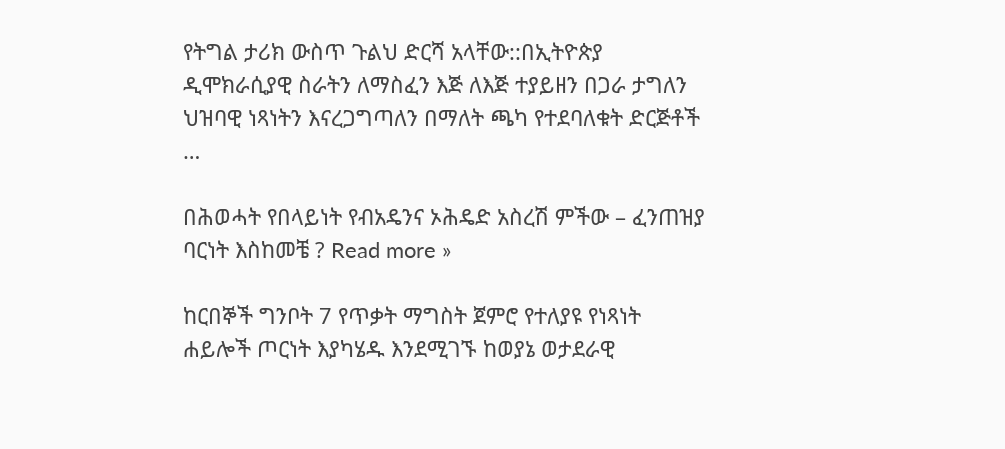የትግል ታሪክ ውስጥ ጉልህ ድርሻ አላቸው::በኢትዮጵያ ዲሞክራሲያዊ ስራትን ለማስፈን እጅ ለእጅ ተያይዘን በጋራ ታግለን ህዝባዊ ነጻነትን እናረጋግጣለን በማለት ጫካ የተደባለቁት ድርጅቶች …

በሕወሓት የበላይነት የብአዴንና ኦሕዴድ አስረሽ ምችው – ፈንጠዝያ ባርነት እስከመቼ ? Read more »

ከርበኞች ግንቦት 7 የጥቃት ማግስት ጀምሮ የተለያዩ የነጻነት ሐይሎች ጦርነት እያካሄዱ እንደሚገኙ ከወያኔ ወታደራዊ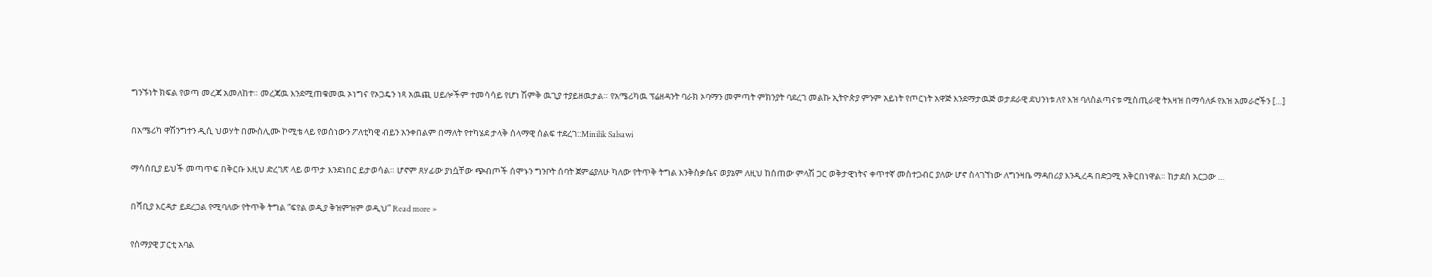ግንኙነት ክፍል የወጣ መረጃ አመለከተ። መረጃዉ እንደሚጠቁመዉ ኦነግና የኦጋዴን ነጻ አዉጪ ሀይሎችም ተመሳሳይ የሆነ ሽምቅ ዉጊያ ተያይዘዉታል። የአሜሪካዉ ፕሬዘዳንት ባራክ ኦባማን መምጣት ምክንያት ባደረገ መልኩ ኢትዮጵያ ምንም አይነት የጦርነት አዋጅ እንደማታዉጅ ወታደራዊ ደህንነቱ ለየ እዝ ባለስልጣናቱ ሚስጢራዊ ትእዛዝ በማሳለፉ የእዝ አመራሮችን […]

በአሜሪካ ዋሽንግተን ዲሲ ህወሃት በሙስሊሙ ኮሚቴ ላይ የወሰነውን ፖለቲካዊ ብይን አንቀበልም በማለት የተካሄደ ታላቅ ሰላማዊ ሰልፍ ተደረገ::Minilik Salsawi

ማሳሰቢያ ይህች መጣጥፍ በቅርቡ እዚህ ድረገጽ ላይ ወጥታ እንደነበር ይታወሳል። ሆኖም ጸሃፊው ያነሷቸው ጭብጦች ሰሞኑን ግንቦት ሰባት ጀምሬያለሁ ካለው የትጥቅ ትግል እንቅስቃሴና ወያኔም ለዚህ ከሰጠው ምላሽ ጋር ወቅታዊነትና ቀጥተኛ መስተጋብር ያለው ሆኖ ስላገኘነው ለግንዛቤ ማዳበሪያ እንዲረዳ በድጋሚ አቅርበነዋል። ከታደሰ አርጋው …

በሻቢያ እርዳታ ይደረጋል የሚባለው የትጥቅ ትግል “ፍየል ወዲያ ቅዝምዝም ወዲህ” Read more »

የሰማያዊ ፓርቲ አባል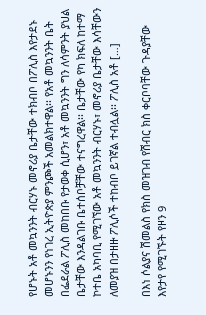የሆኑት አቶ መኳንንት ብርሃኑ መኖሪያ ቤታቸው ተክብቦ በፖሊስ እየታደኑ መሆኑንን የነገረ ኢትዮጵያ ምንጮች አመልክተዋል፡፡ የአቶ መኳንንት ቤት በፌደራል ፖሊስ መከበቡ የታወቀ ሲሆን፣ አቶ መኳንንት ግን ለሳምንት ያህል ቤታቸው እንዳልገቡ ቤተሰቦቻቸው ተናግረዋል፡፡ ቤታቸው የካ ክፍለ ከተማ ኮተቤ አካባቢ የሚገኘው አቶ መኳንንት ብርሃኑ፣ መኖሪያ ቤታቸው እሳቸውን ለመያዝ በታዘዙ ፖሊሶች ተከብቦ ይገኛል ተብሏል፡፡ ፖሊስ አቶ […]

በእነ ሶልያና ሽመልስ የክስ መዝገብ የሽብር ክስ ቀርቦባቸው ጉዳያቸው እየታየ የሚገኙት የዞን 9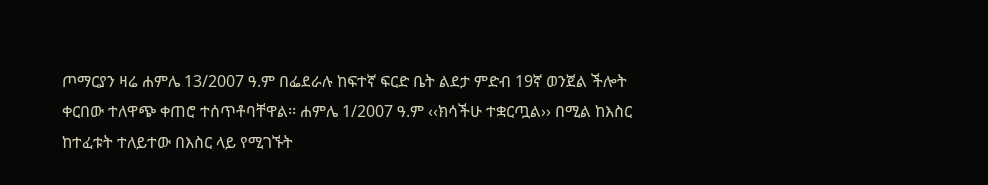ጦማርያን ዛሬ ሐምሌ 13/2007 ዓ.ም በፌደራሉ ከፍተኛ ፍርድ ቤት ልደታ ምድብ 19ኛ ወንጀል ችሎት ቀርበው ተለዋጭ ቀጠሮ ተሰጥቶባቸዋል፡፡ ሐምሌ 1/2007 ዓ.ም ‹‹ክሳችሁ ተቋርጧል›› በሚል ከእስር ከተፈቱት ተለይተው በእስር ላይ የሚገኙት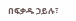በፍቃዱ ኃይሉ፣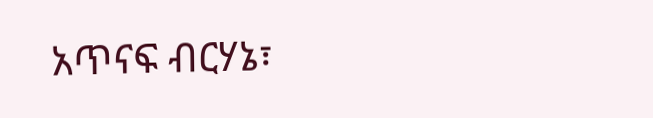አጥናፍ ብርሃኔ፣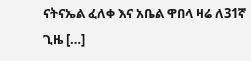ናትናኤል ፈለቀ እና አቤል ዋበላ ዛሬ ለ31ኛ ጊዜ […]